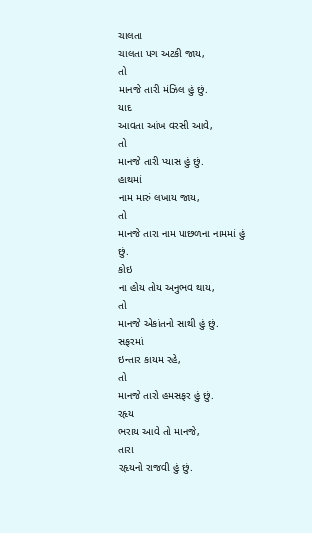ચાલતા
ચાલતા પગ અટકી જાય,
તો
માનજે તારી મંઝિલ હું છું.
યાદ
આવતા આંખ વરસી આવે,
તો
માનજે તારી પ્યાસ હું છું.
હાથમાં
નામ મારું લખાય જાય,
તો
માનજે તારા નામ પાછળના નામમાં હું છું.
કોઇ
ના હોય તોય અનુભવ થાય,
તો
માનજે એકાંતનો સાથી હું છું.
સફરમાં
ઇન્તાર કાયમ રહે,
તો
માનજે તારો હમસફર હું છું.
રહૃય
ભરાય આવે તો માનજે,
તારા
રહૃયનો રાજવી હું છું.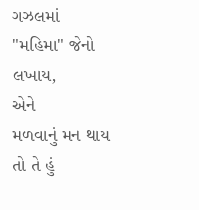ગઝલમાં
"મહિમા" જેનો લખાય,
એને
મળવાનું મન થાય તો તે હું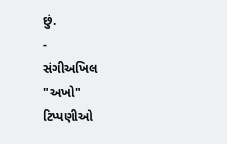છું.
-
સંગીઅખિલ
"અખો"
ટિપ્પણીઓ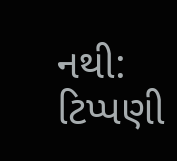નથી:
ટિપ્પણી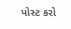પોસ્ટ કરો